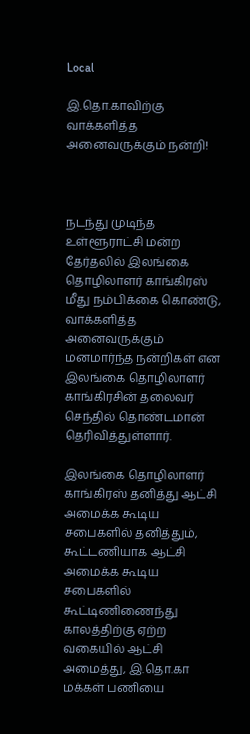Local

இ.தொ.காவிற்கு வாக்களித்த அனைவருக்கும் நன்றி!



நடந்து முடிந்த உள்ளூராட்சி மன்ற தேர்தலில் இலங்கை தொழிலாளர் காங்கிரஸ் மீது நம்பிக்கை கொண்டு, வாக்களித்த அனைவருக்கும் மனமார்ந்த நன்றிகள் என இலங்கை தொழிலாளர் காங்கிரசின் தலைவர் செந்தில் தொண்டமான் தெரிவித்துள்ளார்.

இலங்கை தொழிலாளர் காங்கிரஸ் தனித்து ஆட்சி அமைக்க கூடிய சபைகளில் தனித்தும், கூட்டணியாக ஆட்சி அமைக்க கூடிய சபைகளில் கூட்டிணிணைந்து காலத்திற்கு ஏற்ற வகையில் ஆட்சி அமைத்து, இ.தொ.கா மக்கள் பணியை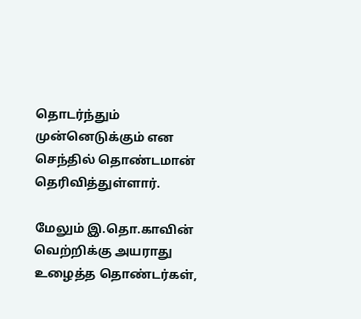தொடர்ந்தும் முன்னெடுக்கும் என செந்தில் தொண்டமான் தெரிவித்துள்ளார்.

மேலும் இ.தொ.காவின் வெற்றிக்கு அயராது உழைத்த தொண்டர்கள்,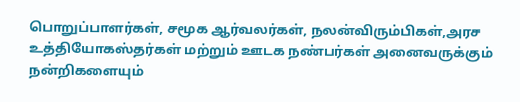பொறுப்பாளர்கள், சமூக ஆர்வலர்கள், நலன்விரும்பிகள்,அரச உத்தியோகஸ்தர்கள் மற்றும் ஊடக நண்பர்கள் அனைவருக்கும் நன்றிகளையும்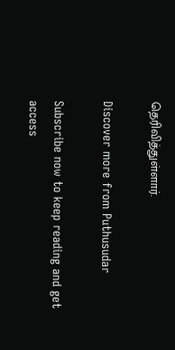தெரிவித்துள்ளார்.

Discover more from Puthusudar

Subscribe now to keep reading and get access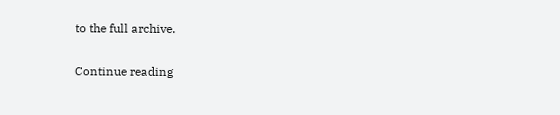to the full archive.

Continue reading